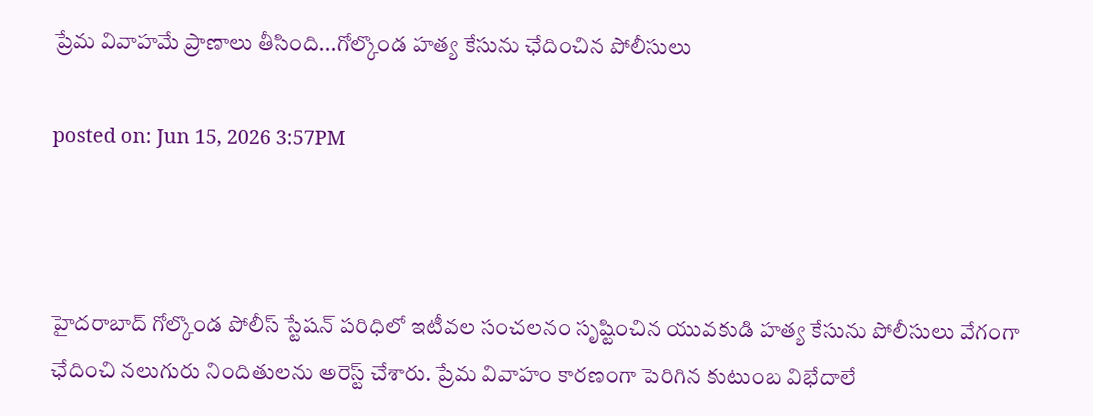ప్రేమ వివాహమే ప్రాణాలు తీసింది...గోల్కొండ హత్య కేసును ఛేదించిన పోలీసులు

posted on: Jun 15, 2026 3:57PM



హైదరాబాద్ గోల్కొండ పోలీస్ స్టేషన్ పరిధిలో ఇటీవల సంచలనం సృష్టించిన యువకుడి హత్య కేసును పోలీసులు వేగంగా ఛేదించి నలుగురు నిందితులను అరెస్ట్ చేశారు. ప్రేమ వివాహం కారణంగా పెరిగిన కుటుంబ విభేదాలే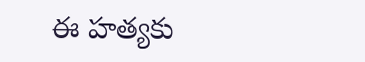ఈ హత్యకు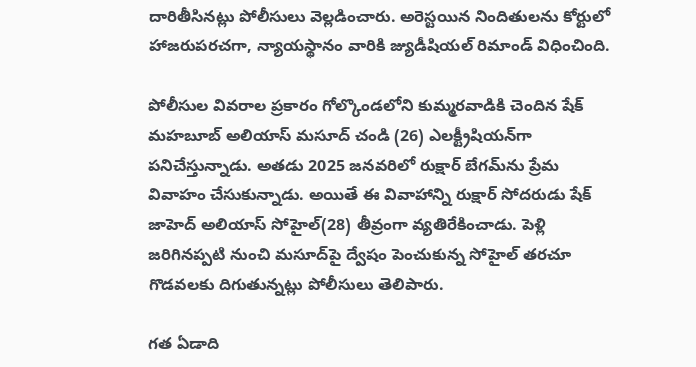దారితీసినట్లు పోలీసులు వెల్లడించారు. అరెస్టయిన నిందితులను కోర్టులో హాజరుపరచగా, న్యాయస్థానం వారికి జ్యుడీషియల్ రిమాండ్ విధించింది.

పోలీసుల వివరాల ప్రకారం గోల్కొండలోని కుమ్మరవాడికి చెందిన షేక్ మహబూబ్ అలియాస్ మసూద్ చండి (26) ఎలక్ట్రీషియన్‌గా పనిచేస్తున్నాడు. అతడు 2025 జనవరిలో రుక్షార్ బేగమ్‌ను ప్రేమ వివాహం చేసుకున్నాడు. అయితే ఈ వివాహాన్ని రుక్షార్ సోదరుడు షేక్ జాహెద్ అలియాస్ సోహైల్(28) తీవ్రంగా వ్యతిరేకించాడు. పెళ్లి జరిగినప్పటి నుంచి మసూద్‌పై ద్వేషం పెంచుకున్న సోహైల్ తరచూ గొడవలకు దిగుతున్నట్లు పోలీసులు తెలిపారు.

గత ఏడాది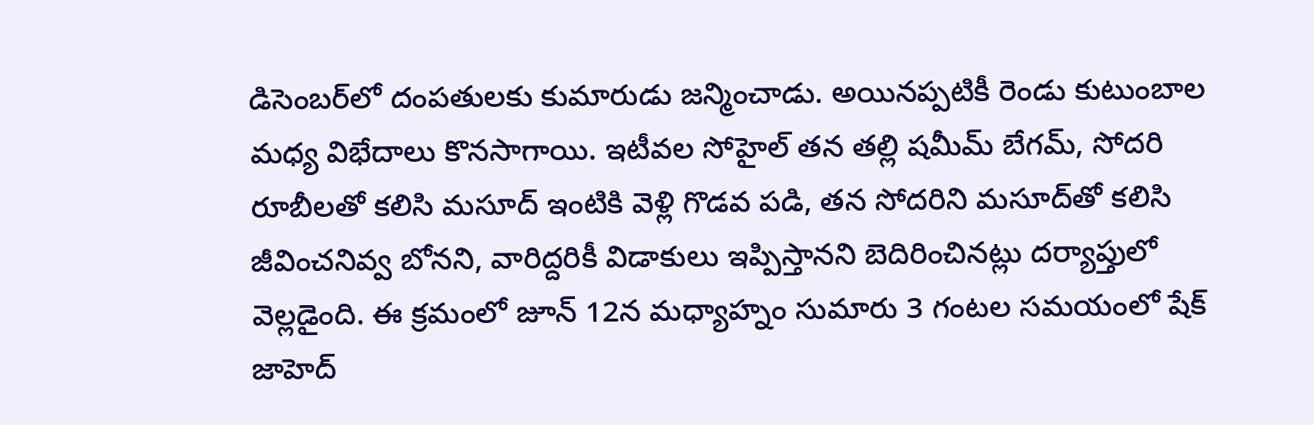డిసెంబర్‌లో దంపతులకు కుమారుడు జన్మించాడు. అయినప్పటికీ రెండు కుటుంబాల మధ్య విభేదాలు కొనసాగాయి. ఇటీవల సోహైల్ తన తల్లి షమీమ్ బేగమ్, సోదరి రూబీలతో కలిసి మసూద్ ఇంటికి వెళ్లి గొడవ పడి, తన సోదరిని మసూద్‌తో కలిసి జీవించనివ్వ బోనని, వారిద్దరికీ విడాకులు ఇప్పిస్తానని బెదిరించినట్లు దర్యాప్తులో వెల్లడైంది. ఈ క్రమంలో జూన్ 12న మధ్యాహ్నం సుమారు 3 గంటల సమయంలో షేక్ జాహెద్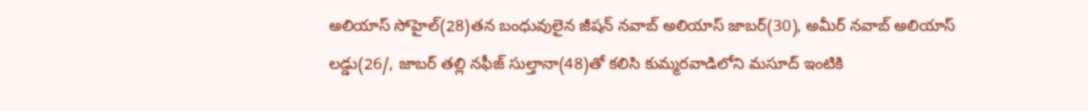అలియాస్ సోహైల్(28)తన బంధువులైన జీషన్ నవాబ్ అలియాస్ జాబర్(30), అమీర్ నవాబ్ అలియాస్ లడ్డు(26/, జాబర్ తల్లి నఫీజ్ సుల్తానా(48)తో కలిసి కుమ్మరవాడిలోని మసూద్ ఇంటికి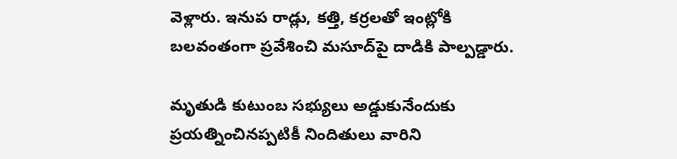వెళ్లారు. ఇనుప రాడ్లు, కత్తి, కర్రలతో ఇంట్లోకి బలవంతంగా ప్రవేశించి మసూద్‌పై దాడికి పాల్పడ్డారు.

మృతుడి కుటుంబ సభ్యులు అడ్డుకునేందుకు ప్రయత్నించినప్పటికీ నిందితులు వారిని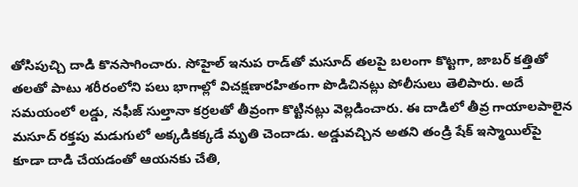తోసిపుచ్చి దాడి కొనసాగించారు. సోహైల్ ఇనుప రాడ్‌తో మసూద్ తలపై బలంగా కొట్టగా, జాబర్ కత్తితో తలతో పాటు శరీరంలోని పలు భాగాల్లో విచక్షణారహితంగా పొడిచినట్లు పోలీసులు తెలిపారు. అదే సమయంలో లడ్డు, నఫీజ్ సుల్తానా కర్రలతో తీవ్రంగా కొట్టినట్లు వెల్లడించారు. ఈ దాడిలో తీవ్ర గాయాలపాలైన మసూద్ రక్తపు మడుగులో అక్కడికక్కడే మృతి చెందాడు. అడ్డువచ్చిన అతని తండ్రి షేక్ ఇస్మాయిల్‌పై కూడా దాడి చేయడంతో ఆయనకు చేతి,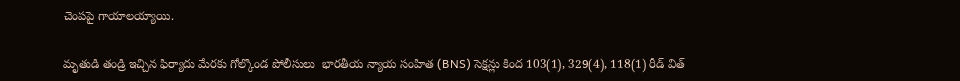చెంపపై గాయాలయ్యాయి.

మృతుడి తండ్రి ఇచ్చిన ఫిర్యాదు మేరకు గోల్కొండ పోలీసులు  భారతీయ న్యాయ సంహిత (BNS) సెక్షన్లు కింద 103(1), 329(4), 118(1) రీడ్ విత్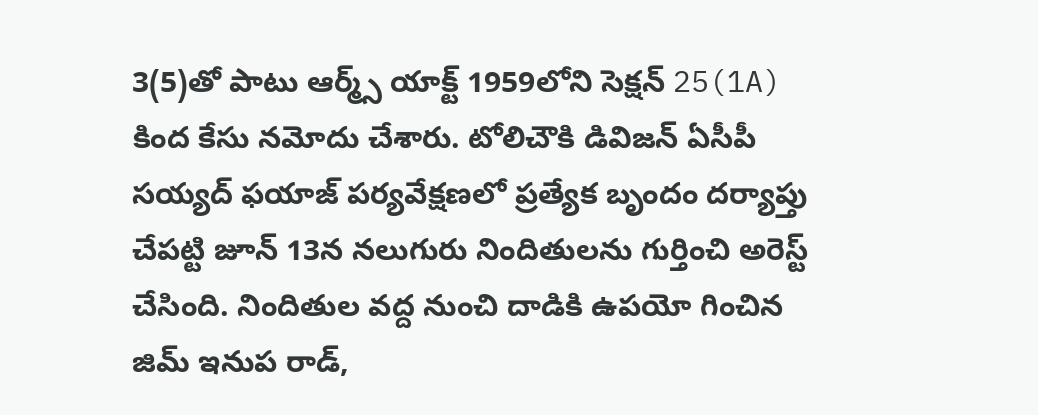3(5)తో పాటు ఆర్మ్స్ యాక్ట్ 1959లోని సెక్షన్ 25(1A) కింద కేసు నమోదు చేశారు. టోలిచౌకి డివిజన్ ఏసీపీ సయ్యద్ ఫయాజ్ పర్యవేక్షణలో ప్రత్యేక బృందం దర్యాప్తు చేపట్టి జూన్ 13న నలుగురు నిందితులను గుర్తించి అరెస్ట్ చేసింది. నిందితుల వద్ద నుంచి దాడికి ఉపయో గించిన జిమ్ ఇనుప రాడ్,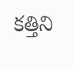కత్తిని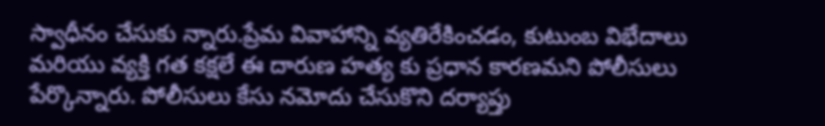స్వాధీనం చేసుకు న్నారు.ప్రేమ వివాహాన్ని వ్యతిరేకించడం, కుటుంబ విభేదాలు మరియు వ్యక్తి గత కక్షలే ఈ దారుణ హత్య కు ప్రధాన కారణమని పోలీసులు పేర్కొన్నారు. పోలీసులు కేసు నమోదు చేసుకొని దర్యాప్తు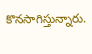కొనసాగిస్తున్నారు.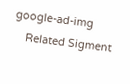google-ad-img
    Related Sigment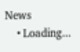News
    • Loading...